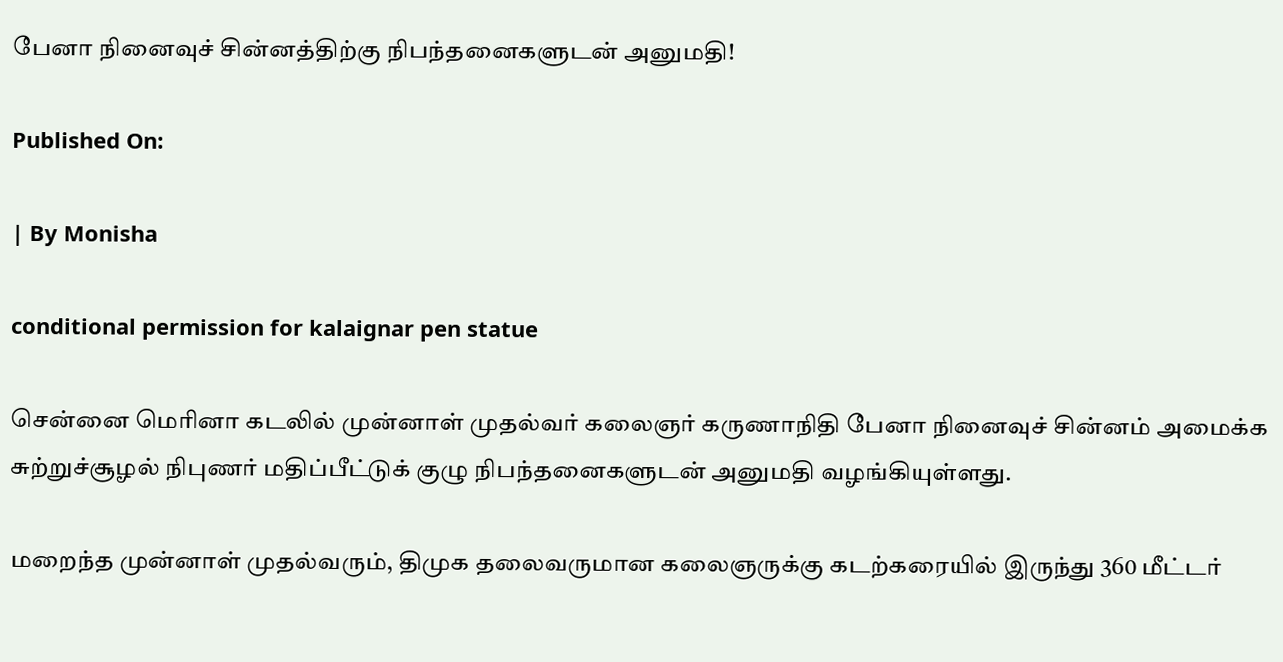பேனா நினைவுச் சின்னத்திற்கு நிபந்தனைகளுடன் அனுமதி!

Published On:

| By Monisha

conditional permission for kalaignar pen statue

சென்னை மெரினா கடலில் முன்னாள் முதல்வர் கலைஞர் கருணாநிதி பேனா நினைவுச் சின்னம் அமைக்க சுற்றுச்சூழல் நிபுணர் மதிப்பீட்டுக் குழு நிபந்தனைகளுடன் அனுமதி வழங்கியுள்ளது.

மறைந்த முன்னாள் முதல்வரும், திமுக தலைவருமான கலைஞருக்கு கடற்கரையில் இருந்து 360 மீட்டர்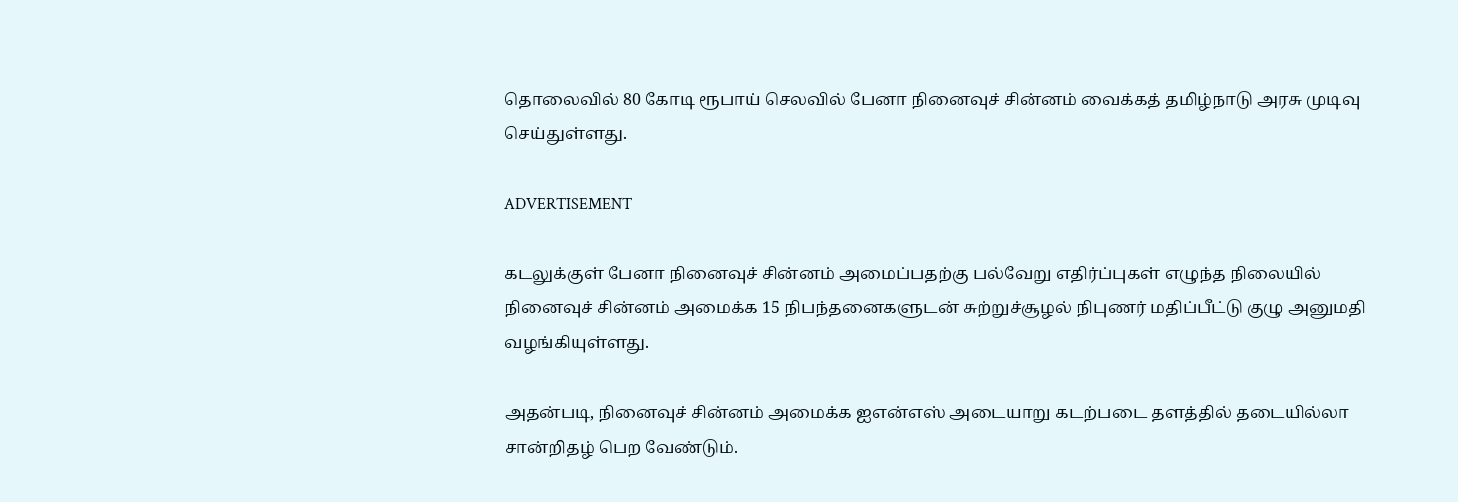தொலைவில் 80 கோடி ரூபாய் செலவில் பேனா நினைவுச் சின்னம் வைக்கத் தமிழ்நாடு அரசு முடிவு செய்துள்ளது.

ADVERTISEMENT

கடலுக்குள் பேனா நினைவுச் சின்னம் அமைப்பதற்கு பல்வேறு எதிர்ப்புகள் எழுந்த நிலையில் நினைவுச் சின்னம் அமைக்க 15 நிபந்தனைகளுடன் சுற்றுச்சூழல் நிபுணர் மதிப்பீட்டு குழு அனுமதி வழங்கியுள்ளது.

அதன்படி, நினைவுச் சின்னம் அமைக்க ஐஎன்எஸ் அடையாறு கடற்படை தளத்தில் தடையில்லா சான்றிதழ் பெற வேண்டும்.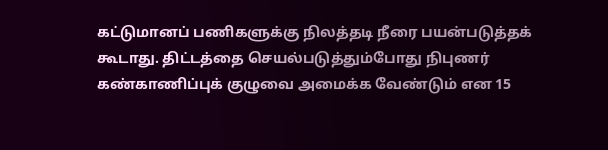கட்டுமானப் பணிகளுக்கு நிலத்தடி நீரை பயன்படுத்தக் கூடாது. திட்டத்தை செயல்படுத்தும்போது நிபுணர் கண்காணிப்புக் குழுவை அமைக்க வேண்டும் என 15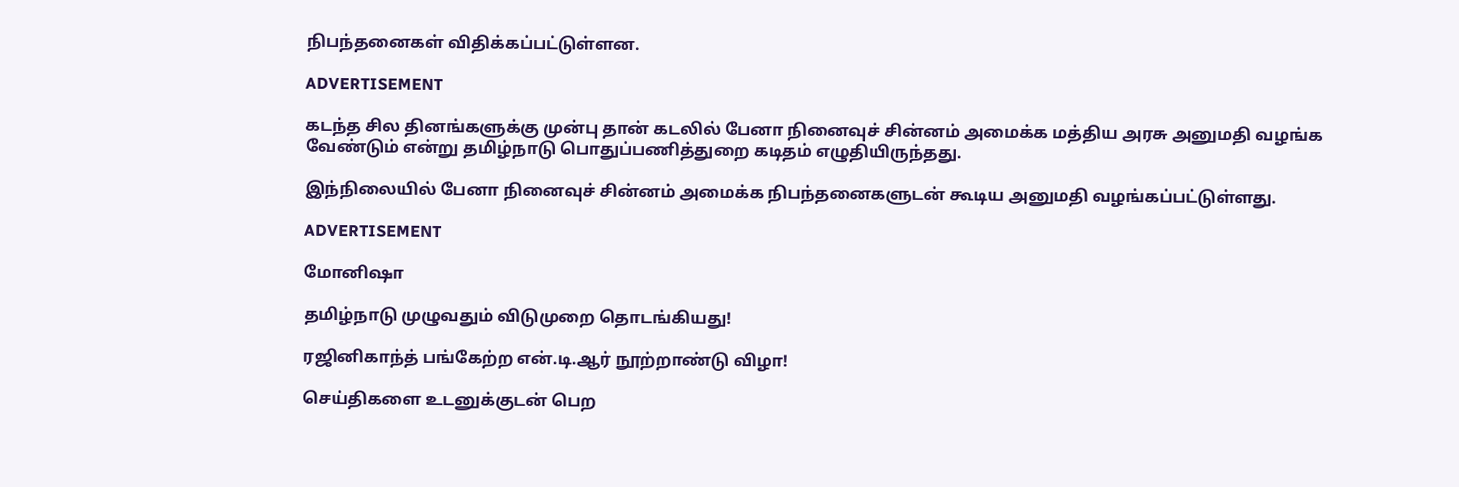நிபந்தனைகள் விதிக்கப்பட்டுள்ளன.

ADVERTISEMENT

கடந்த சில தினங்களுக்கு முன்பு தான் கடலில் பேனா நினைவுச் சின்னம் அமைக்க மத்திய அரசு அனுமதி வழங்க வேண்டும் என்று தமிழ்நாடு பொதுப்பணித்துறை கடிதம் எழுதியிருந்தது.

இந்நிலையில் பேனா நினைவுச் சின்னம் அமைக்க நிபந்தனைகளுடன் கூடிய அனுமதி வழங்கப்பட்டுள்ளது.

ADVERTISEMENT

மோனிஷா

தமிழ்நாடு முழுவதும் விடுமுறை தொடங்கியது!

ரஜினிகாந்த் பங்கேற்ற என்.டி.ஆர் நூற்றாண்டு விழா!

செய்திகளை உடனுக்குடன் பெற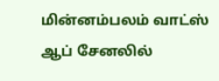மின்னம்பலம் வாட்ஸ் ஆப் சேனலில்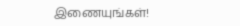இணையுங்கள்!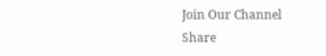Join Our Channel
Share